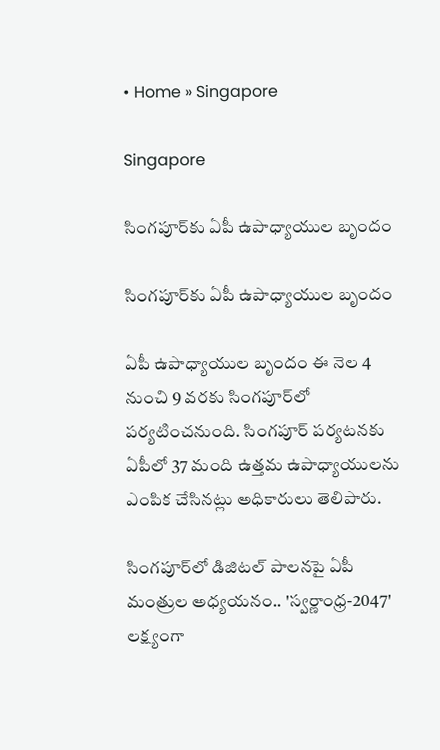• Home » Singapore

Singapore

సింగపూర్‌కు ఏపీ ఉపాధ్యాయుల బృందం

సింగపూర్‌కు ఏపీ ఉపాధ్యాయుల బృందం

ఏపీ ఉపాధ్యాయుల బృందం ఈ నెల 4 నుంచి 9 వరకు సింగపూర్‌లో పర్యటించనుంది. సింగపూర్ పర్యటనకు ఏపీలో 37 మంది ఉత్తమ ఉపాధ్యాయులను ఎంపిక చేసినట్లు అధికారులు తెలిపారు.

సింగపూర్‌లో డిజిటల్ పాలనపై ఏపీ మంత్రుల అధ్యయనం.. 'స్వర్ణాంధ్ర-2047' లక్ష్యంగా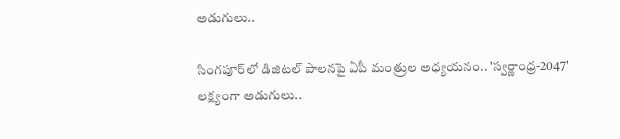అడుగులు..

సింగపూర్‌లో డిజిటల్ పాలనపై ఏపీ మంత్రుల అధ్యయనం.. 'స్వర్ణాంధ్ర-2047' లక్ష్యంగా అడుగులు..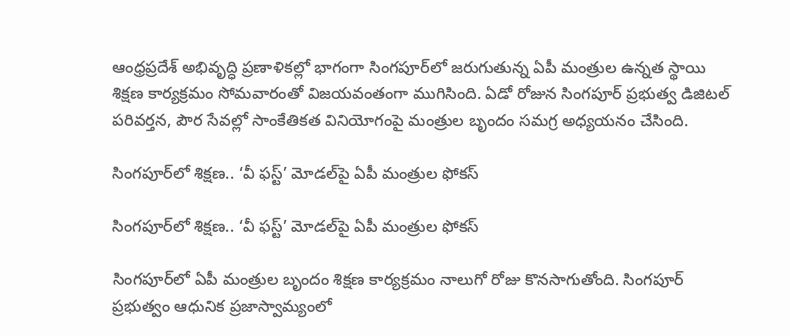ఆంధ్రప్రదేశ్ అభివృద్ధి ప్రణాళికల్లో భాగంగా సింగపూర్‌లో జరుగుతున్న ఏపీ మంత్రుల ఉన్నత స్థాయి శిక్షణ కార్యక్రమం సోమవారంతో విజయవంతంగా ముగిసింది. ఏడో రోజున సింగపూర్ ప్రభుత్వ డిజిటల్ పరివర్తన, పౌర సేవల్లో సాంకేతికత వినియోగంపై మంత్రుల బృందం సమగ్ర అధ్యయనం చేసింది.

సింగపూర్‌లో శిక్షణ.. ‘వీ ఫస్ట్’ మోడల్‌పై ఏపీ మంత్రుల ఫోకస్

సింగపూర్‌లో శిక్షణ.. ‘వీ ఫస్ట్’ మోడల్‌పై ఏపీ మంత్రుల ఫోకస్

సింగపూర్‌లో ఏపీ మంత్రుల బృందం శిక్షణ కార్యక్రమం నాలుగో రోజు కొనసాగుతోంది. సింగపూర్‌ ప్రభుత్వం ఆధునిక ప్రజాస్వామ్యంలో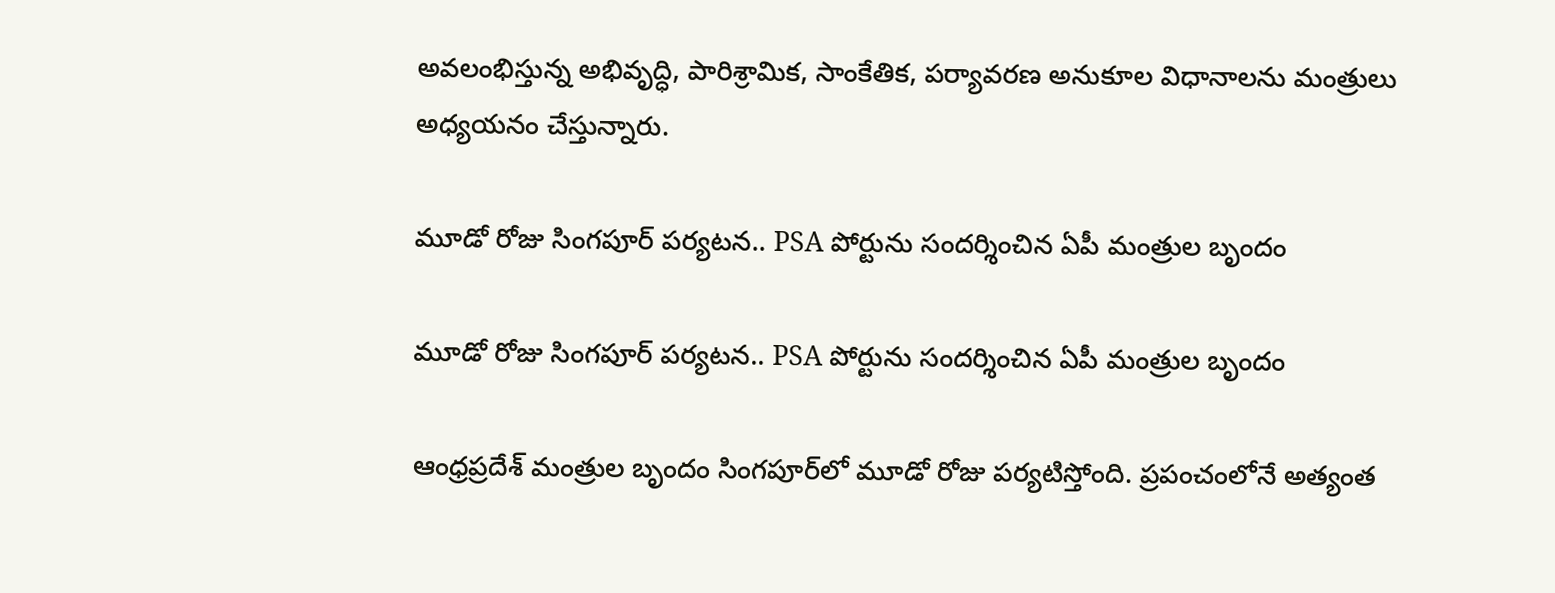అవలంభిస్తున్న అభివృద్ధి, పారిశ్రామిక, సాంకేతిక, పర్యావరణ అనుకూల విధానాలను మంత్రులు అధ్యయనం చేస్తున్నారు.

మూడో రోజు సింగపూర్‌ పర్యటన.. PSA పోర్టును సందర్శించిన ఏపీ మంత్రుల బృందం

మూడో రోజు సింగపూర్‌ పర్యటన.. PSA పోర్టును సందర్శించిన ఏపీ మంత్రుల బృందం

ఆంధ్రప్రదేశ్ మంత్రుల బృందం సింగపూర్‌లో మూడో రోజు పర్యటిస్తోంది. ప్రపంచంలోనే అత్యంత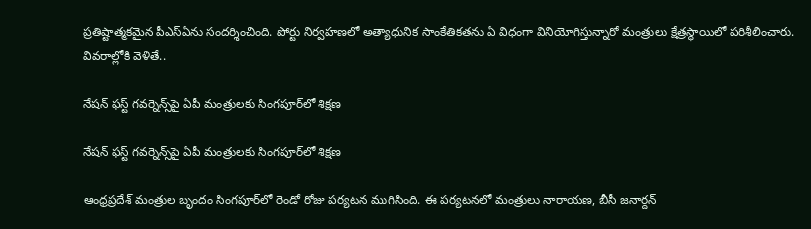ప్రతిష్టాత్మకమైన పీఎస్ఏను సందర్శించింది. పోర్టు నిర్వహణలో అత్యాధునిక సాంకేతికతను ఏ విధంగా వినియోగిస్తున్నారో మంత్రులు క్షేత్రస్థాయిలో పరిశీలించారు. వివరాల్లోకి వెళితే..

నేషన్ ఫస్ట్ గవర్నెన్స్‌పై ఏపీ మంత్రులకు సింగపూర్‌లో శిక్షణ

నేషన్ ఫస్ట్ గవర్నెన్స్‌పై ఏపీ మంత్రులకు సింగపూర్‌లో శిక్షణ

ఆంధ్రప్రదేశ్ మంత్రుల బృందం సింగ‌పూర్‌లో రెండో రోజు ప‌ర్య‌ట‌న‌ ముగిసింది. ఈ ప‌ర్య‌ట‌న‌లో మంత్రులు నారాయ‌ణ‌, బీసీ జ‌నార్దన్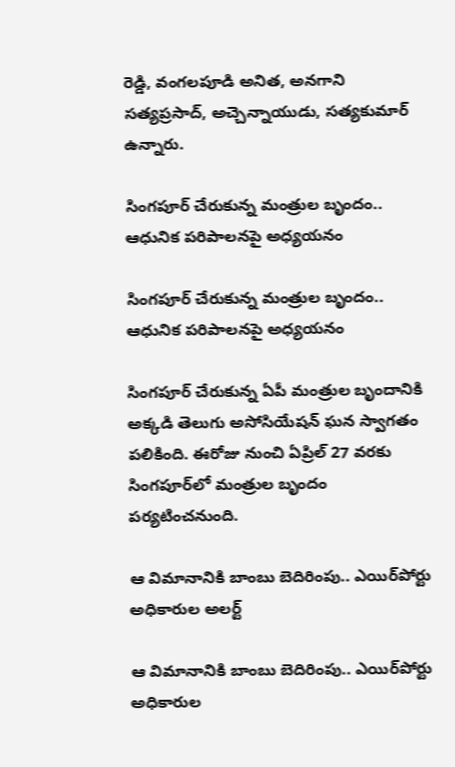రెడ్డి, వంగలపూడి అనిత‌, అన‌గాని స‌త్య‌ప్రసాద్, అచ్చెన్నాయుడు, స‌త్య‌కుమార్ ఉన్నారు.

సింగపూర్‌ చేరుకున్న మంత్రుల బృందం.. ఆధునిక పరిపాలనపై అధ్యయనం

సింగపూర్‌ చేరుకున్న మంత్రుల బృందం.. ఆధునిక పరిపాలనపై అధ్యయనం

సింగపూర్ చేరుకున్న ఏపీ మంత్రుల బృందానికి అక్కడి తెలుగు అసోసియేషన్ ఘన స్వాగతం పలికింది. ఈరోజు నుంచి ఏప్రిల్ 27 వరకు సింగపూర్‌లో మంత్రుల బృందం పర్యటించనుంది.

ఆ విమానానికి బాంబు బెదిరింపు.. ఎయిర్‌పోర్టు అధికారుల అలర్ట్

ఆ విమానానికి బాంబు బెదిరింపు.. ఎయిర్‌పోర్టు అధికారుల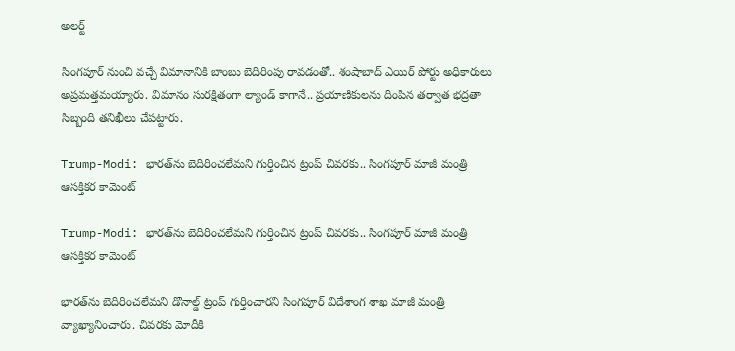అలర్ట్

సింగపూర్ నుంచి వచ్చే విమానానికి బాంబు బెదిరింపు రావడంతో.. శంషాబాద్ ఎయిర్ పోర్టు అధికారులు అప్రమత్తమయ్యారు. విమానం సురక్షితంగా ల్యాండ్ కాగానే.. ప్రయాణికులను దింపిన తర్వాత భద్రతా సిబ్బంది తనిఖీలు చేపట్టారు.

Trump-Modi: భారత్‌ను బెదిరించలేమని గుర్తించిన ట్రంప్ చివరకు.. సింగపూర్ మాజీ మంత్రి ఆసక్తికర కామెంట్

Trump-Modi: భారత్‌ను బెదిరించలేమని గుర్తించిన ట్రంప్ చివరకు.. సింగపూర్ మాజీ మంత్రి ఆసక్తికర కామెంట్

భారత్‌ను బెదిరించలేమని డొనాల్డ్ ట్రంప్ గుర్తించారని సింగపూర్ విదేశాంగ శాఖ మాజీ మంత్రి వ్యాఖ్యానించారు. చివరకు మోదీకి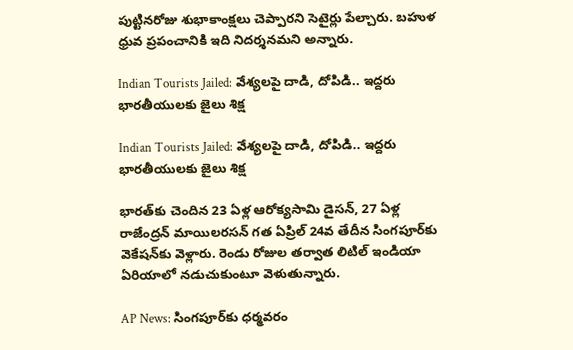పుట్టినరోజు శుభాకాంక్షలు చెప్పారని సెటైర్లు పేల్చారు. బహుళ ధ్రువ ప్రపంచానికి ఇది నిదర్శనమని అన్నారు.

Indian Tourists Jailed: వేశ్యలపై దాడి, దోపిడి.. ఇద్దరు భారతీయులకు జైలు శిక్ష

Indian Tourists Jailed: వేశ్యలపై దాడి, దోపిడి.. ఇద్దరు భారతీయులకు జైలు శిక్ష

భారత్‌కు చెందిన 23 ఏళ్ల ఆరోక్యసామి డైసన్, 27 ఏళ్ల రాజేంద్రన్ మాయిలరసన్ గత ఏప్రిల్ 24వ తేదీన సింగపూర్‌కు వెకేషన్‌కు వెళ్లారు. రెండు రోజుల తర్వాత లిటిల్ ఇండియా ఏరియాలో నడుచుకుంటూ వెళుతున్నారు.

AP News: సింగపూర్‌కు ధర్మవరం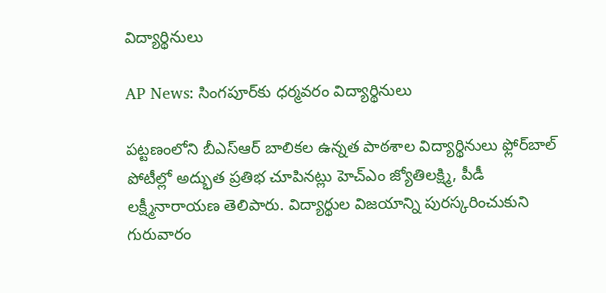విద్యార్థినులు

AP News: సింగపూర్‌కు ధర్మవరం విద్యార్థినులు

పట్టణంలోని బీఎస్ఆర్‌ బాలికల ఉన్నత పాఠశాల విద్యార్థినులు ఫ్లోర్‌బాల్‌ పోటీల్లో అద్భుత ప్రతిభ చూపినట్లు హెచ్‌ఎం జ్యోతిలక్ష్మి, పీడీ లక్ష్మీనారాయణ తెలిపారు. విద్యార్థుల విజయాన్ని పురస్కరించుకుని గురువారం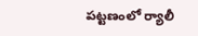పట్టణంలో ర్యాలీ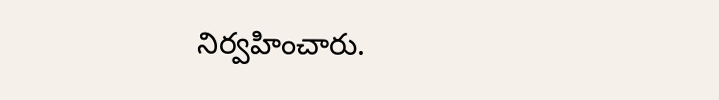నిర్వహించారు.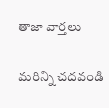తాజా వార్తలు

మరిన్ని చదవండి